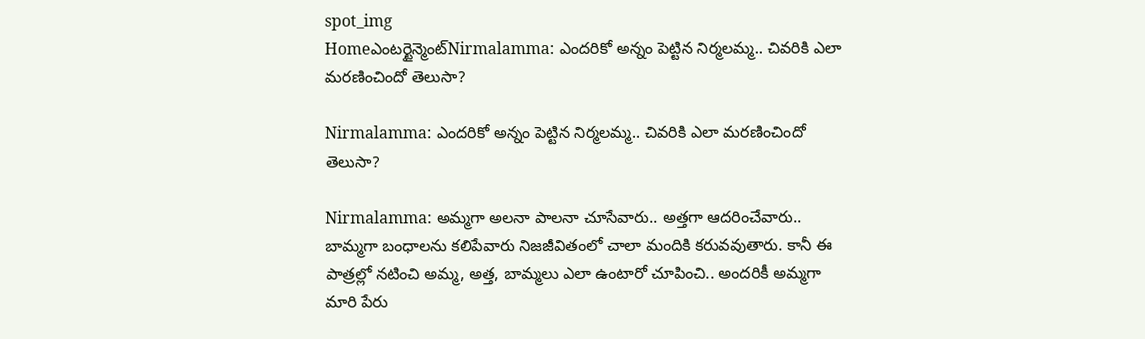spot_img
Homeఎంటర్టైన్మెంట్Nirmalamma: ఎందరికో అన్నం పెట్టిన నిర్మలమ్మ.. చివరికి ఎలా మరణించిందో తెలుసా?

Nirmalamma: ఎందరికో అన్నం పెట్టిన నిర్మలమ్మ.. చివరికి ఎలా మరణించిందో తెలుసా?

Nirmalamma: అమ్మగా అలనా పాలనా చూసేవారు.. అత్తగా ఆదరించేవారు.. బామ్మగా బంధాలను కలిపేవారు నిజజీవితంలో చాలా మందికి కరువవుతారు. కానీ ఈ పాత్రల్లో నటించి అమ్మ, అత్త, బామ్మలు ఎలా ఉంటారో చూపించి.. అందరికీ అమ్మగా మారి పేరు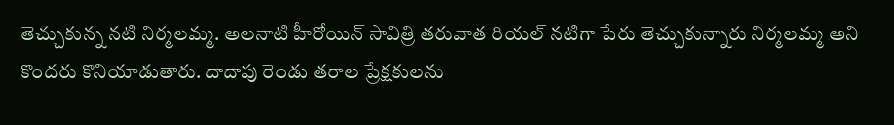తెచ్చుకున్న నటి నిర్మలమ్మ. అలనాటి హీరోయిన్ సావిత్రి తరువాత రియల్ నటిగా పేరు తెచ్చుకున్నారు నిర్మలమ్మ అని కొందరు కొనియాడుతారు. దాదాపు రెండు తరాల ప్రేక్షకులను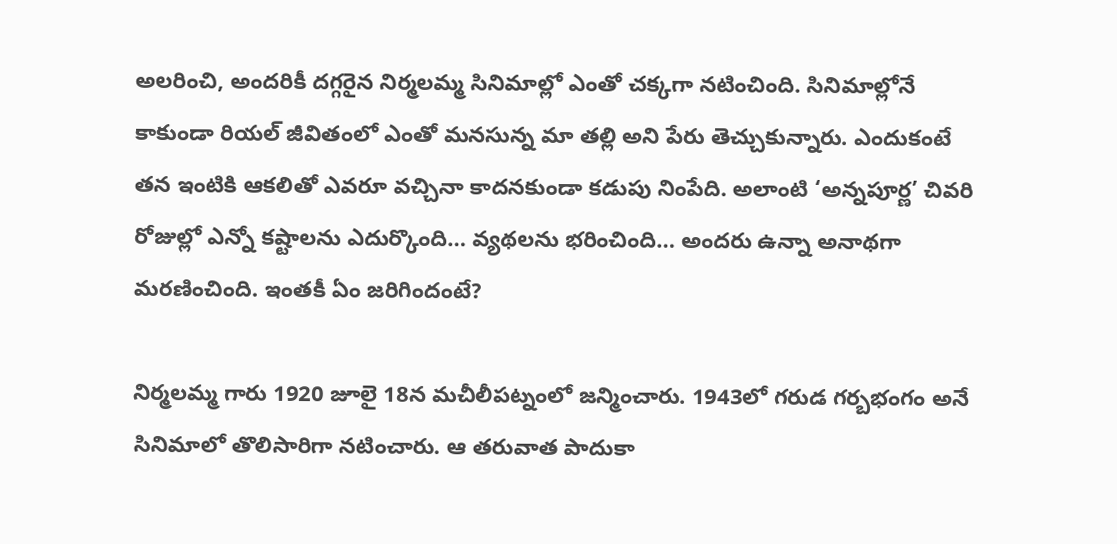అలరించి, అందరికీ దగ్గరైన నిర్మలమ్మ సినిమాల్లో ఎంతో చక్కగా నటించింది. సినిమాల్లోనే కాకుండా రియల్ జీవితంలో ఎంతో మనసున్న మా తల్లి అని పేరు తెచ్చుకున్నారు. ఎందుకంటే తన ఇంటికి ఆకలితో ఎవరూ వచ్చినా కాదనకుండా కడుపు నింపేది. అలాంటి ‘అన్నపూర్ణ’ చివరి రోజుల్లో ఎన్నో కష్టాలను ఎదుర్కొంది… వ్యథలను భరించింది… అందరు ఉన్నా అనాథగా మరణించింది. ఇంతకీ ఏం జరిగిందంటే?

నిర్మలమ్మ గారు 1920 జూలై 18న మచీలీపట్నంలో జన్మించారు. 1943లో గరుడ గర్బభంగం అనే సినిమాలో తొలిసారిగా నటించారు. ఆ తరువాత పాదుకా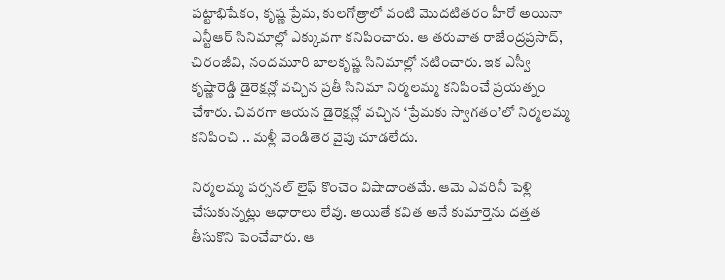పట్టాభిషేకం, కృష్ణ ప్రేమ, కులగోత్రాలో వంటి మొదటితరం హీరో అయినా ఎన్టీఆర్ సినిమాల్లో ఎక్కువగా కనిపించారు. ఆ తరువాత రాజేంద్రప్రసాద్, చిరంజీవి, నందమూరి బాలకృష్ణ సినిమాల్లో నటించారు. ఇక ఎస్వీ కృష్ణారెడ్డి డైరెక్షన్లో వచ్చిన ప్రతీ సినిమా నిర్మలమ్మ కనిపించే ప్రయత్నం చేశారు. చివరగా ఆయన డైరెక్షన్లో వచ్చిన ‘ప్రేమకు స్వాగతం’లో నిర్మలమ్మ కనిపించి .. మళ్లీ వెండితెర వైపు చూడలేదు.

నిర్మలమ్మ పర్సనల్ లైఫ్ కొంచెం విషాదాంతమే. ఆమె ఎవరినీ పెళ్లి చేసుకున్నట్లు ఆధారాలు లేవు. అయితే కవిత అనే కుమార్తెను దత్తత తీసుకొని పెంచేవారు. ఆ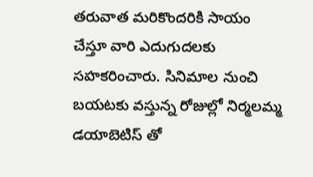తరువాత మరికొందరికి సాయం చేస్తూ వారి ఎదుగుదలకు సహకరించారు. సినిమాల నుంచి బయటకు వస్తున్న రోజుల్లో నిర్మలమ్మ డయాబెటిస్ తో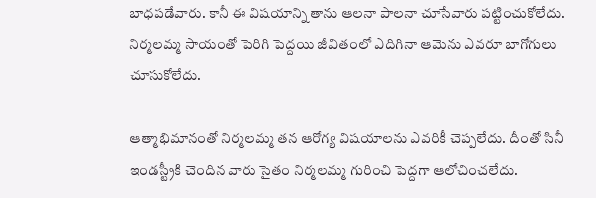బాధపడేవారు. కానీ ఈ విషయాన్ని తాను ఆలనా పాలనా చూసేవారు పట్టించుకోలేదు. నిర్మలమ్మ సాయంతో పెరిగి పెద్దయి జీవితంలో ఎదిగినా ఆమెను ఎవరూ బాగోగులు చూసుకోలేదు.

ఆత్మాభిమానంతో నిర్మలమ్మ తన ఆరోగ్య విషయాలను ఎవరికీ చెప్పలేదు. దీంతో సినీ ఇండస్ట్రీకి చెందిన వారు సైతం నిర్మలమ్మ గురించి పెద్దగా ఆలోచించలేదు.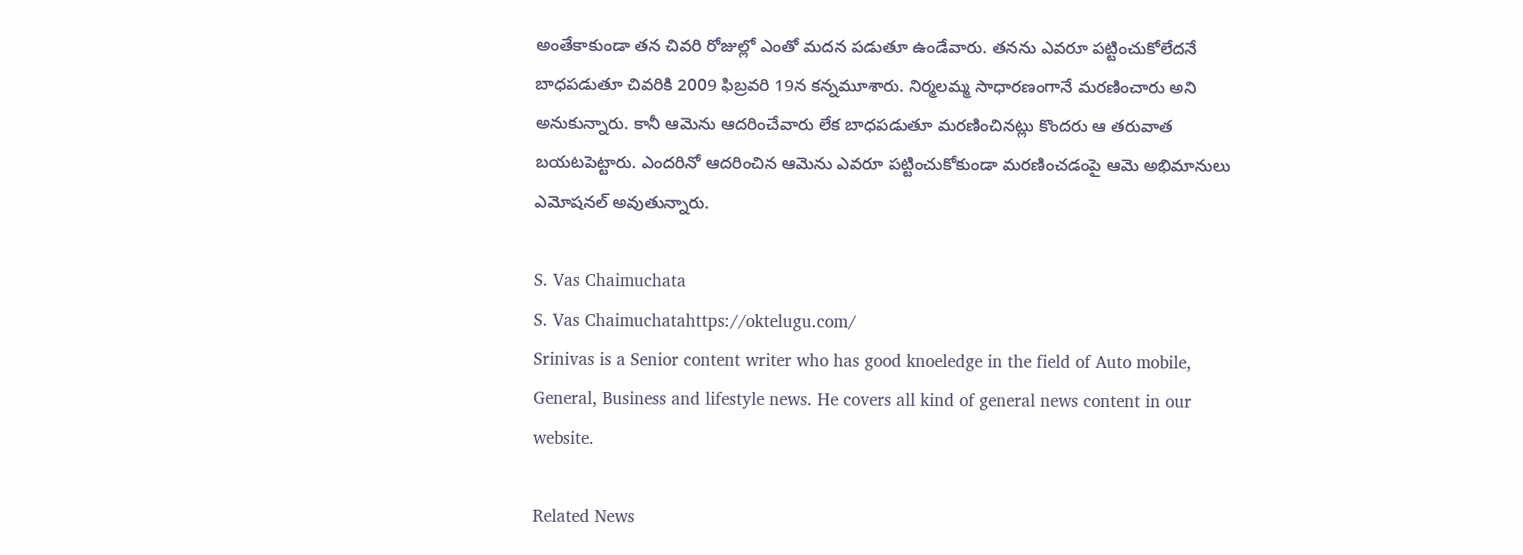అంతేకాకుండా తన చివరి రోజుల్లో ఎంతో మదన పడుతూ ఉండేవారు. తనను ఎవరూ పట్టించుకోలేదనే బాధపడుతూ చివరికి 2009 ఫిబ్రవరి 19న కన్నమూశారు. నిర్మలమ్మ సాధారణంగానే మరణించారు అని అనుకున్నారు. కానీ ఆమెను ఆదరించేవారు లేక బాధపడుతూ మరణించినట్లు కొందరు ఆ తరువాత బయటపెట్టారు. ఎందరినో ఆదరించిన ఆమెను ఎవరూ పట్టించుకోకుండా మరణించడంపై ఆమె అభిమానులు ఎమోషనల్ అవుతున్నారు.

S. Vas Chaimuchata
S. Vas Chaimuchatahttps://oktelugu.com/
Srinivas is a Senior content writer who has good knoeledge in the field of Auto mobile, General, Business and lifestyle news. He covers all kind of general news content in our website.

Related News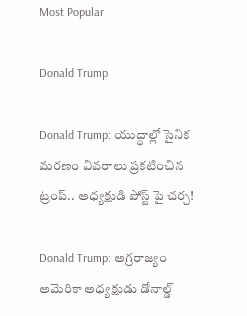Most Popular

Donald Trump

Donald Trump: యుద్ధాల్లో సైనిక మరణం వివరాలు ప్రకటించిన ట్రంప్.. అధ్యక్షుడి పోస్ట్ పై చర్చ!

Donald Trump: అగ్రరాజ్యం అమెరికా అధ్యక్షుడు డోనాల్డ్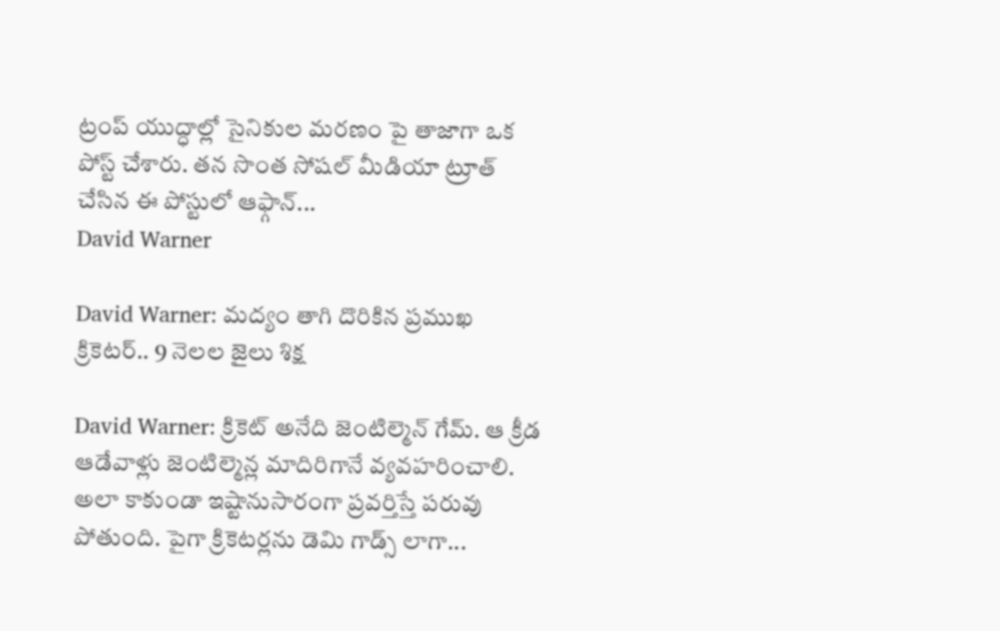ట్రంప్ యుద్ధాల్లో సైనికుల మరణం పై తాజాగా ఒక పోస్ట్ చేశారు. తన సొంత సోషల్ మీడియా ట్రూత్ చేసిన ఈ పోస్టులో ఆఫ్గాన్...
David Warner

David Warner: మద్యం తాగి దొరికిన ప్రముఖ క్రికెటర్.. 9 నెలల జైలు శిక్ష

David Warner: క్రికెట్ అనేది జెంటిల్మెన్ గేమ్. ఆ క్రీడ ఆడేవాళ్లు జెంటిల్మెన్ల మాదిరిగానే వ్యవహరించాలి. అలా కాకుండా ఇష్టానుసారంగా ప్రవర్తిస్తే పరువు పోతుంది. పైగా క్రికెటర్లను డెమి గాడ్స్ లాగా...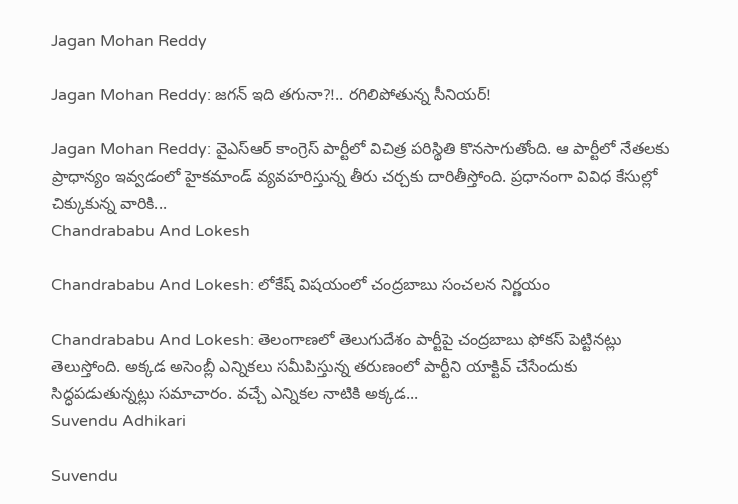Jagan Mohan Reddy

Jagan Mohan Reddy: జగన్ ఇది తగునా?!.. రగిలిపోతున్న సీనియర్!

Jagan Mohan Reddy: వైఎస్ఆర్ కాంగ్రెస్ పార్టీలో విచిత్ర పరిస్థితి కొనసాగుతోంది. ఆ పార్టీలో నేతలకు ప్రాధాన్యం ఇవ్వడంలో హైకమాండ్ వ్యవహరిస్తున్న తీరు చర్చకు దారితీస్తోంది. ప్రధానంగా వివిధ కేసుల్లో చిక్కుకున్న వారికి...
Chandrababu And Lokesh

Chandrababu And Lokesh: లోకేష్ విషయంలో చంద్రబాబు సంచలన నిర్ణయం

Chandrababu And Lokesh: తెలంగాణలో తెలుగుదేశం పార్టీపై చంద్రబాబు ఫోకస్ పెట్టినట్లు తెలుస్తోంది. అక్కడ అసెంబ్లీ ఎన్నికలు సమీపిస్తున్న తరుణంలో పార్టీని యాక్టివ్ చేసేందుకు సిద్ధపడుతున్నట్లు సమాచారం. వచ్చే ఎన్నికల నాటికి అక్కడ...
Suvendu Adhikari

Suvendu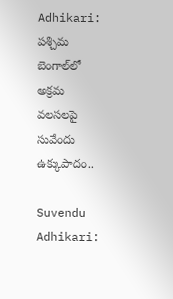Adhikari: పశ్చిమ బెంగాల్‌లో అక్రమ వలసలపై సువేందు ఉక్కుపాదం..

Suvendu Adhikari: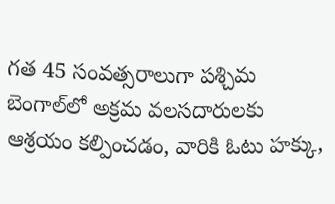గత 45 సంవత్సరాలుగా పశ్చిమ బెంగాల్‌లో అక్రమ వలసదారులకు ఆశ్రయం కల్పించడం, వారికి ఓటు హక్కు,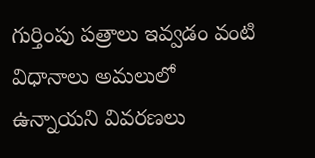గుర్తింపు పత్రాలు ఇవ్వడం వంటి విధానాలు అమలులో ఉన్నాయని వివరణలు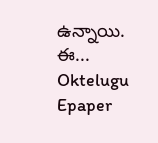ఉన్నాయి. ఈ...
Oktelugu Epaper